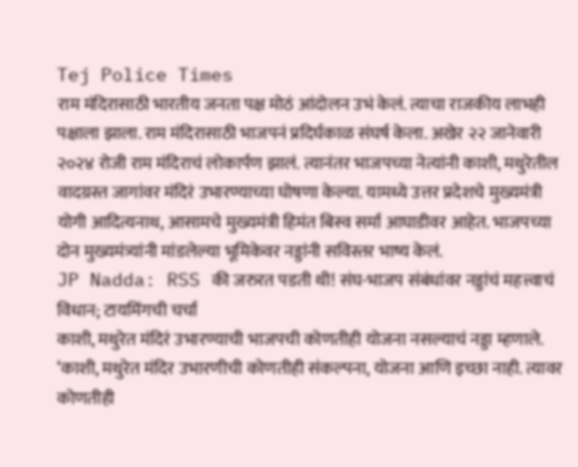Tej Police Times
राम मंदिरासाठी भारतीय जनता पक्ष मोठं आंदोलन उभं केलं. त्याचा राजकीय लाभही पक्षाला झाला. राम मंदिरासाठी भाजपनं प्रदिर्घकाळ संघर्ष केला. अखेर २२ जानेवारी २०२४ रोजी राम मंदिराचं लोकार्पण झालं. त्यानंतर भाजपच्या नेत्यांनी काशी, मथुरेतील वादग्रस्त जागांवर मंदिरं उभारण्याच्या घोषणा केल्या. यामध्ये उत्तर प्रदेशचे मुख्यमंत्री योगी आदित्यनाथ, आसामचे मुख्यमंत्री हिमंत बिस्व सर्मा आघाडीवर आहेत. भाजपच्या दोन मुख्यमंत्र्यांनी मांडलेल्या भूमिकेवर नड्डांनी सविस्तर भाष्य केलं.
JP Nadda: RSS की जरुरत पडती थी! संघ-भाजप संबंधांवर नड्डांचं महत्त्वाचं विधान; टायमिंगची चर्चा
काशी, मथुरेत मंदिरं उभारण्याची भाजपची कोणतीही योजना नसल्याचं नड्डा म्हणाले. ‘काशी, मथुरेत मंदिर उभारणीची कोणतीही संकल्पना, योजना आणि इच्छा नाही. त्यावर कोणतीही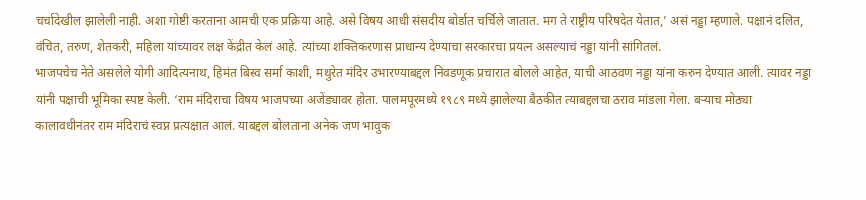चर्चादेखील झालेली नाही. अशा गोष्टी करताना आमची एक प्रक्रिया आहे. असे विषय आधी संसदीय बोर्डात चर्चिले जातात. मग ते राष्ट्रीय परिषदेत येतात,’ असं नड्डा म्हणाले. पक्षानं दलित, वंचित, तरुण, शेतकरी, महिला यांच्यावर लक्ष केंद्रीत केलं आहे. त्यांच्या शक्तिकरणास प्राधान्य देण्याचा सरकारचा प्रयत्न असल्याचं नड्डा यांनी सांगितलं.
भाजपचेच नेते असलेले योगी आदित्यनाथ, हिमंत बिस्व सर्मा काशी, मथुरेत मंदिर उभारण्याबद्दल निवडणूक प्रचारात बोलले आहेत, याची आठवण नड्डा यांना करुन देण्यात आली. त्यावर नड्डा यांनी पक्षाची भूमिका स्पष्ट केली. ‘राम मंदिराचा विषय भाजपच्या अजेंड्यावर होता. पालमपूरमध्ये १९८९ मध्ये झालेल्या बैठकीत त्याबद्दलचा ठराव मांडला गेला. बऱ्याच मोठ्या कालावधीनंतर राम मंदिराचं स्वप्न प्रत्यक्षात आलं. याबद्दल बोलताना अनेक जण भावुक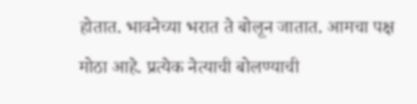होतात. भावनेच्या भरात ते बोलून जातात. आमचा पक्ष मोठा आहे. प्रत्येक नेत्याची बोलण्याची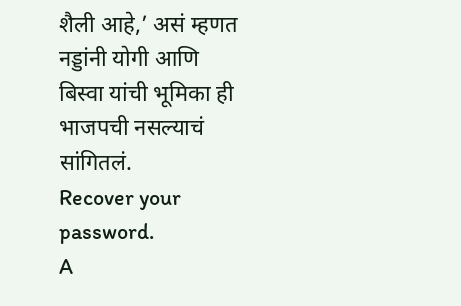शैली आहे,’ असं म्हणत नड्डांनी योगी आणि बिस्वा यांची भूमिका ही भाजपची नसल्याचं सांगितलं.
Recover your password.
A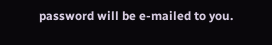password will be e-mailed to you.